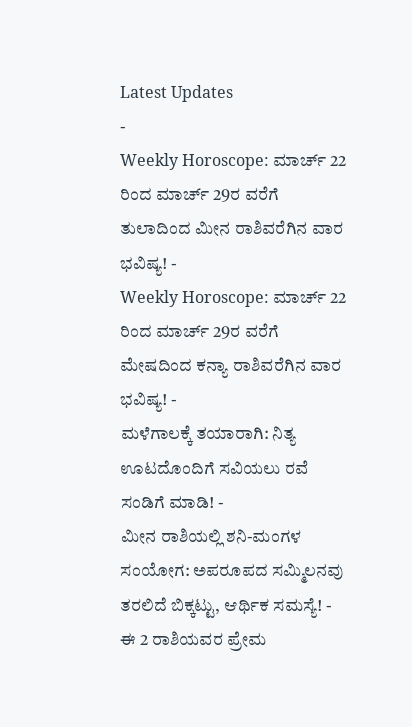Latest Updates
-
Weekly Horoscope: ಮಾರ್ಚ್ 22 ರಿಂದ ಮಾರ್ಚ್ 29ರ ವರೆಗೆ ತುಲಾದಿಂದ ಮೀನ ರಾಶಿವರೆಗಿನ ವಾರ ಭವಿಷ್ಯ! -
Weekly Horoscope: ಮಾರ್ಚ್ 22 ರಿಂದ ಮಾರ್ಚ್ 29ರ ವರೆಗೆ ಮೇಷದಿಂದ ಕನ್ಯಾ ರಾಶಿವರೆಗಿನ ವಾರ ಭವಿಷ್ಯ! -
ಮಳೆಗಾಲಕ್ಕೆ ತಯಾರಾಗಿ: ನಿತ್ಯ ಊಟದೊಂದಿಗೆ ಸವಿಯಲು ರವೆ ಸಂಡಿಗೆ ಮಾಡಿ! -
ಮೀನ ರಾಶಿಯಲ್ಲಿ ಶನಿ-ಮಂಗಳ ಸಂಯೋಗ: ಅಪರೂಪದ ಸಮ್ಮಿಲನವು ತರಲಿದೆ ಬಿಕ್ಕಟ್ಟು, ಆರ್ಥಿಕ ಸಮಸ್ಯೆ! -
ಈ 2 ರಾಶಿಯವರ ಪ್ರೇಮ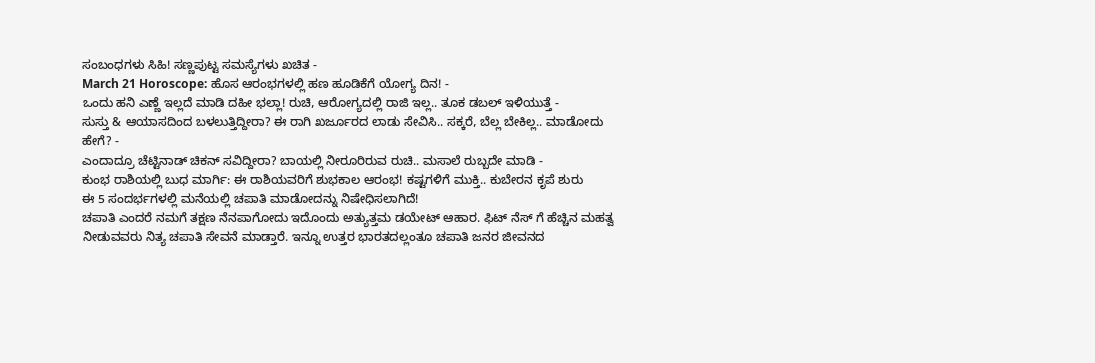ಸಂಬಂಧಗಳು ಸಿಹಿ! ಸಣ್ಣಪುಟ್ಟ ಸಮಸ್ಯೆಗಳು ಖಚಿತ -
March 21 Horoscope: ಹೊಸ ಆರಂಭಗಳಲ್ಲಿ ಹಣ ಹೂಡಿಕೆಗೆ ಯೋಗ್ಯ ದಿನ! -
ಒಂದು ಹನಿ ಎಣ್ಣೆ ಇಲ್ಲದೆ ಮಾಡಿ ದಹೀ ಭಲ್ಲಾ! ರುಚಿ, ಆರೋಗ್ಯದಲ್ಲಿ ರಾಜಿ ಇಲ್ಲ.. ತೂಕ ಡಬಲ್ ಇಳಿಯುತ್ತೆ -
ಸುಸ್ತು & ಆಯಾಸದಿಂದ ಬಳಲುತ್ತಿದ್ದೀರಾ? ಈ ರಾಗಿ ಖರ್ಜೂರದ ಲಾಡು ಸೇವಿಸಿ.. ಸಕ್ಕರೆ, ಬೆಲ್ಲ ಬೇಕಿಲ್ಲ.. ಮಾಡೋದು ಹೇಗೆ? -
ಎಂದಾದ್ರೂ ಚೆಟ್ಟಿನಾಡ್ ಚಿಕನ್ ಸವಿದ್ದೀರಾ? ಬಾಯಲ್ಲಿ ನೀರೂರಿರುವ ರುಚಿ.. ಮಸಾಲೆ ರುಬ್ಬದೇ ಮಾಡಿ -
ಕುಂಭ ರಾಶಿಯಲ್ಲಿ ಬುಧ ಮಾರ್ಗಿ: ಈ ರಾಶಿಯವರಿಗೆ ಶುಭಕಾಲ ಆರಂಭ! ಕಷ್ಟಗಳಿಗೆ ಮುಕ್ತಿ.. ಕುಬೇರನ ಕೃಪೆ ಶುರು
ಈ 5 ಸಂದರ್ಭಗಳಲ್ಲಿ ಮನೆಯಲ್ಲಿ ಚಪಾತಿ ಮಾಡೋದನ್ನು ನಿಷೇಧಿಸಲಾಗಿದೆ!
ಚಪಾತಿ ಎಂದರೆ ನಮಗೆ ತಕ್ಷಣ ನೆನಪಾಗೋದು ಇದೊಂದು ಅತ್ಯುತ್ತಮ ಡಯೇಟ್ ಆಹಾರ. ಫಿಟ್ ನೆಸ್ ಗೆ ಹೆಚ್ಚಿನ ಮಹತ್ವ ನೀಡುವವರು ನಿತ್ಯ ಚಪಾತಿ ಸೇವನೆ ಮಾಡ್ತಾರೆ. ಇನ್ನೂ ಉತ್ತರ ಭಾರತದಲ್ಲಂತೂ ಚಪಾತಿ ಜನರ ಜೀವನದ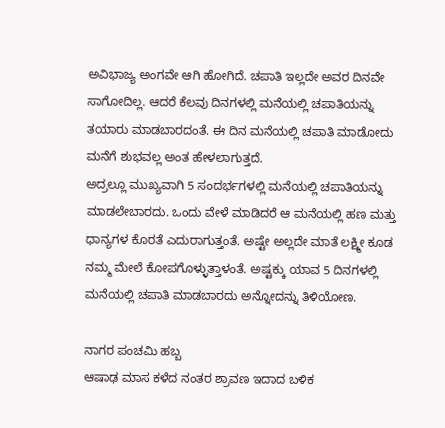ಅವಿಭಾಜ್ಯ ಅಂಗವೇ ಆಗಿ ಹೋಗಿದೆ. ಚಪಾತಿ ಇಲ್ಲದೇ ಅವರ ದಿನವೇ ಸಾಗೋದಿಲ್ಲ. ಆದರೆ ಕೆಲವು ದಿನಗಳಲ್ಲಿ ಮನೆಯಲ್ಲಿ ಚಪಾತಿಯನ್ನು ತಯಾರು ಮಾಡಬಾರದಂತೆ. ಈ ದಿನ ಮನೆಯಲ್ಲಿ ಚಪಾತಿ ಮಾಡೋದು ಮನೆಗೆ ಶುಭವಲ್ಲ ಅಂತ ಹೇಳಲಾಗುತ್ತದೆ.
ಅದ್ರಲ್ಲೂ ಮುಖ್ಯವಾಗಿ 5 ಸಂದರ್ಭಗಳಲ್ಲಿ ಮನೆಯಲ್ಲಿ ಚಪಾತಿಯನ್ನು ಮಾಡಲೇಬಾರದು. ಒಂದು ವೇಳೆ ಮಾಡಿದರೆ ಆ ಮನೆಯಲ್ಲಿ ಹಣ ಮತ್ತು ಧಾನ್ಯಗಳ ಕೊರತೆ ಎದುರಾಗುತ್ತಂತೆ. ಅಷ್ಟೇ ಅಲ್ಲದೇ ಮಾತೆ ಲಕ್ಷ್ಮೀ ಕೂಡ ನಮ್ಮ ಮೇಲೆ ಕೋಪಗೊಳ್ಳುತ್ತಾಳಂತೆ. ಅಷ್ಟಕ್ಕು ಯಾವ 5 ದಿನಗಳಲ್ಲಿ ಮನೆಯಲ್ಲಿ ಚಪಾತಿ ಮಾಡಬಾರದು ಅನ್ನೋದನ್ನು ತಿಳಿಯೋಣ.

ನಾಗರ ಪಂಚಮಿ ಹಬ್ಬ
ಆಷಾಢ ಮಾಸ ಕಳೆದ ನಂತರ ಶ್ರಾವಣ ಇದಾದ ಬಳಿಕ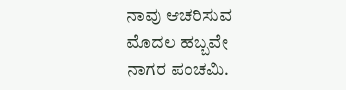ನಾವು ಆಚರಿಸುವ ಮೊದಲ ಹಬ್ಬವೇ ನಾಗರ ಪಂಚಮಿ.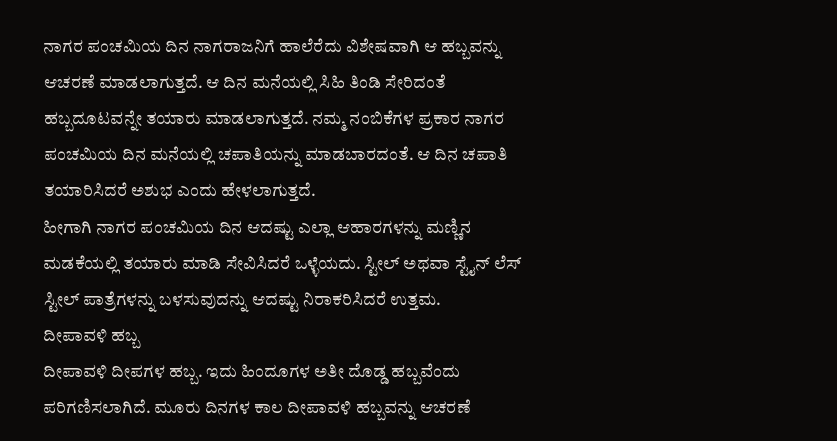ನಾಗರ ಪಂಚಮಿಯ ದಿನ ನಾಗರಾಜನಿಗೆ ಹಾಲೆರೆದು ವಿಶೇಷವಾಗಿ ಆ ಹಬ್ಬವನ್ನು ಆಚರಣೆ ಮಾಡಲಾಗುತ್ತದೆ. ಆ ದಿನ ಮನೆಯಲ್ಲಿ ಸಿಹಿ ತಿಂಡಿ ಸೇರಿದಂತೆ ಹಬ್ಬದೂಟವನ್ನೇ ತಯಾರು ಮಾಡಲಾಗುತ್ತದೆ. ನಮ್ಮ ನಂಬಿಕೆಗಳ ಪ್ರಕಾರ ನಾಗರ ಪಂಚಮಿಯ ದಿನ ಮನೆಯಲ್ಲಿ ಚಪಾತಿಯನ್ನು ಮಾಡಬಾರದಂತೆ. ಆ ದಿನ ಚಪಾತಿ ತಯಾರಿಸಿದರೆ ಅಶುಭ ಎಂದು ಹೇಳಲಾಗುತ್ತದೆ.
ಹೀಗಾಗಿ ನಾಗರ ಪಂಚಮಿಯ ದಿನ ಆದಷ್ಟು ಎಲ್ಲಾ ಆಹಾರಗಳನ್ನು ಮಣ್ಣಿನ ಮಡಕೆಯಲ್ಲಿ ತಯಾರು ಮಾಡಿ ಸೇವಿಸಿದರೆ ಒಳ್ಳೆಯದು. ಸ್ಟೀಲ್ ಅಥವಾ ಸ್ಟೈನ್ ಲೆಸ್ ಸ್ಟೀಲ್ ಪಾತ್ರೆಗಳನ್ನು ಬಳಸುವುದನ್ನು ಆದಷ್ಟು ನಿರಾಕರಿಸಿದರೆ ಉತ್ತಮ.
ದೀಪಾವಳಿ ಹಬ್ಬ
ದೀಪಾವಳಿ ದೀಪಗಳ ಹಬ್ಬ. ಇದು ಹಿಂದೂಗಳ ಅತೀ ದೊಡ್ಡ ಹಬ್ಬವೆಂದು ಪರಿಗಣಿಸಲಾಗಿದೆ. ಮೂರು ದಿನಗಳ ಕಾಲ ದೀಪಾವಳಿ ಹಬ್ಬವನ್ನು ಆಚರಣೆ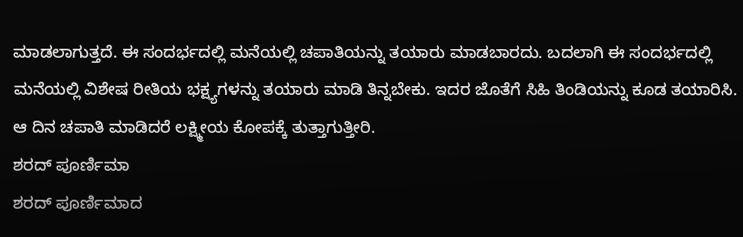ಮಾಡಲಾಗುತ್ತದೆ. ಈ ಸಂದರ್ಭದಲ್ಲಿ ಮನೆಯಲ್ಲಿ ಚಪಾತಿಯನ್ನು ತಯಾರು ಮಾಡಬಾರದು. ಬದಲಾಗಿ ಈ ಸಂದರ್ಭದಲ್ಲಿ ಮನೆಯಲ್ಲಿ ವಿಶೇಷ ರೀತಿಯ ಭಕ್ಷ್ಯಗಳನ್ನು ತಯಾರು ಮಾಡಿ ತಿನ್ನಬೇಕು. ಇದರ ಜೊತೆಗೆ ಸಿಹಿ ತಿಂಡಿಯನ್ನು ಕೂಡ ತಯಾರಿಸಿ. ಆ ದಿನ ಚಪಾತಿ ಮಾಡಿದರೆ ಲಕ್ಷ್ಮೀಯ ಕೋಪಕ್ಕೆ ತುತ್ತಾಗುತ್ತೀರಿ.
ಶರದ್ ಪೂರ್ಣಿಮಾ
ಶರದ್ ಪೂರ್ಣಿಮಾದ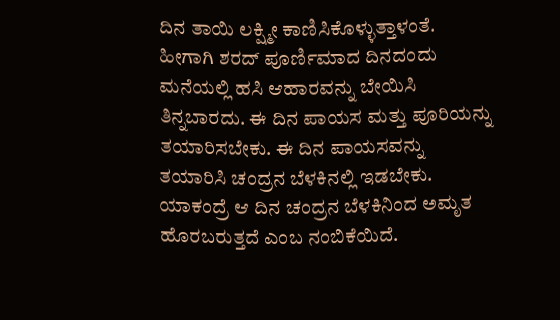ದಿನ ತಾಯಿ ಲಕ್ಷ್ಮೀ ಕಾಣಿಸಿಕೊಳ್ಳುತ್ತಾಳಂತೆ. ಹೀಗಾಗಿ ಶರದ್ ಪೂರ್ಣಿಮಾದ ದಿನದಂದು ಮನೆಯಲ್ಲಿ ಹಸಿ ಆಹಾರವನ್ನು ಬೇಯಿಸಿ ತಿನ್ನಬಾರದು. ಈ ದಿನ ಪಾಯಸ ಮತ್ತು ಪೂರಿಯನ್ನು ತಯಾರಿಸಬೇಕು. ಈ ದಿನ ಪಾಯಸವನ್ನು ತಯಾರಿಸಿ ಚಂದ್ರನ ಬೆಳಕಿನಲ್ಲಿ ಇಡಬೇಕು. ಯಾಕಂದ್ರೆ ಆ ದಿನ ಚಂದ್ರನ ಬೆಳಕಿನಿಂದ ಅಮೃತ ಹೊರಬರುತ್ತದೆ ಎಂಬ ನಂಬಿಕೆಯಿದೆ.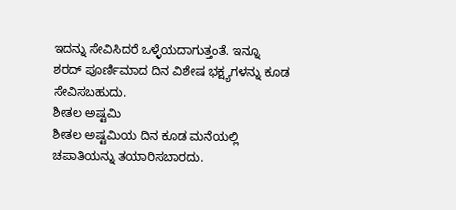ಇದನ್ನು ಸೇವಿಸಿದರೆ ಒಳ್ಳೆಯದಾಗುತ್ತಂತೆ. ಇನ್ನೂ ಶರದ್ ಪೂರ್ಣಿಮಾದ ದಿನ ವಿಶೇಷ ಭಕ್ಷ್ಯಗಳನ್ನು ಕೂಡ ಸೇವಿಸಬಹುದು.
ಶೀತಲ ಅಷ್ಟಮಿ
ಶೀತಲ ಅಷ್ಟಮಿಯ ದಿನ ಕೂಡ ಮನೆಯಲ್ಲಿ ಚಪಾತಿಯನ್ನು ತಯಾರಿಸಬಾರದು.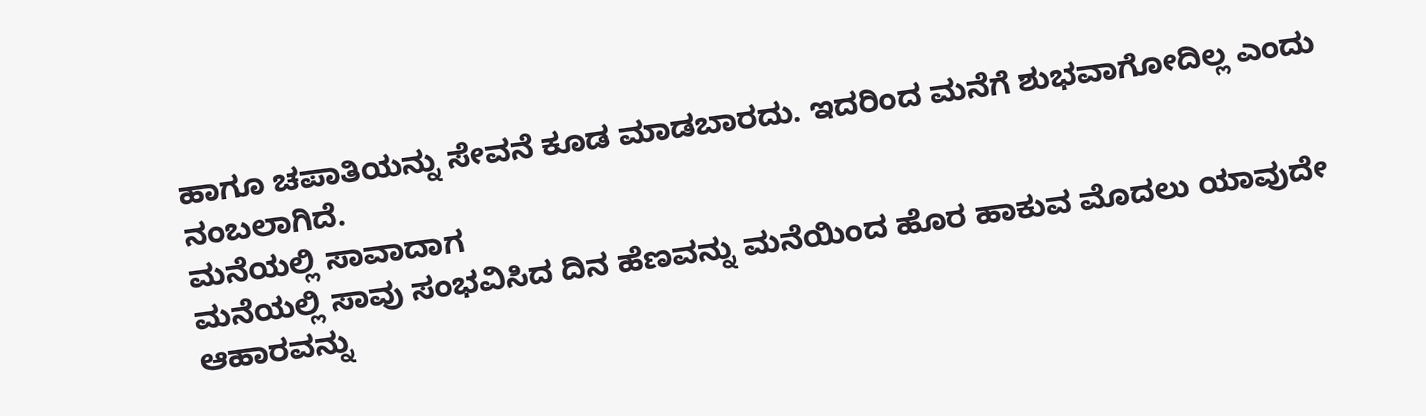ಹಾಗೂ ಚಪಾತಿಯನ್ನು ಸೇವನೆ ಕೂಡ ಮಾಡಬಾರದು. ಇದರಿಂದ ಮನೆಗೆ ಶುಭವಾಗೋದಿಲ್ಲ ಎಂದು ನಂಬಲಾಗಿದೆ.
ಮನೆಯಲ್ಲಿ ಸಾವಾದಾಗ
ಮನೆಯಲ್ಲಿ ಸಾವು ಸಂಭವಿಸಿದ ದಿನ ಹೆಣವನ್ನು ಮನೆಯಿಂದ ಹೊರ ಹಾಕುವ ಮೊದಲು ಯಾವುದೇ ಆಹಾರವನ್ನು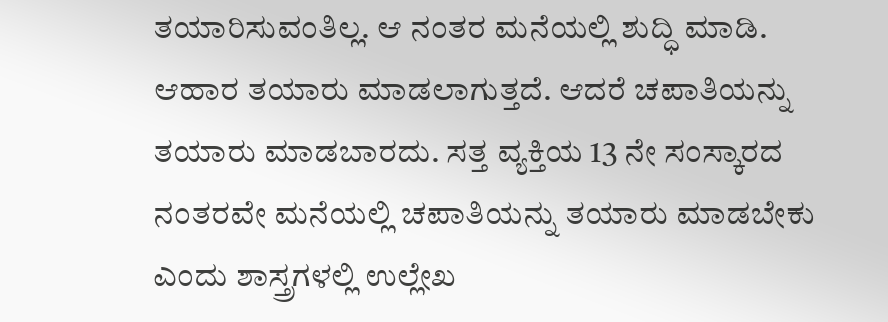ತಯಾರಿಸುವಂತಿಲ್ಲ. ಆ ನಂತರ ಮನೆಯಲ್ಲಿ ಶುದ್ಧಿ ಮಾಡಿ. ಆಹಾರ ತಯಾರು ಮಾಡಲಾಗುತ್ತದೆ. ಆದರೆ ಚಪಾತಿಯನ್ನು ತಯಾರು ಮಾಡಬಾರದು. ಸತ್ತ ವ್ಯಕ್ತಿಯ 13 ನೇ ಸಂಸ್ಕಾರದ ನಂತರವೇ ಮನೆಯಲ್ಲಿ ಚಪಾತಿಯನ್ನು ತಯಾರು ಮಾಡಬೇಕು ಎಂದು ಶಾಸ್ತ್ರಗಳಲ್ಲಿ ಉಲ್ಲೇಖ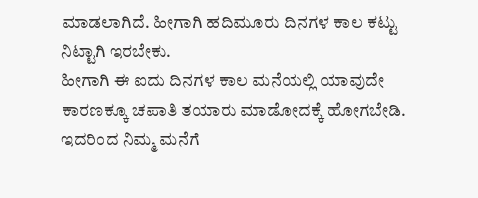ಮಾಡಲಾಗಿದೆ. ಹೀಗಾಗಿ ಹದಿಮೂರು ದಿನಗಳ ಕಾಲ ಕಟ್ಟು ನಿಟ್ಟಾಗಿ ಇರಬೇಕು.
ಹೀಗಾಗಿ ಈ ಐದು ದಿನಗಳ ಕಾಲ ಮನೆಯಲ್ಲಿ ಯಾವುದೇ ಕಾರಣಕ್ಕೂ ಚಪಾತಿ ತಯಾರು ಮಾಡೋದಕ್ಕೆ ಹೋಗಬೇಡಿ. ಇದರಿಂದ ನಿಮ್ಮ ಮನೆಗೆ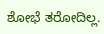ಶೋಭೆ ತರೋದಿಲ್ಲ.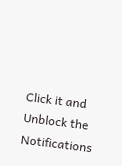Click it and Unblock the Notifications